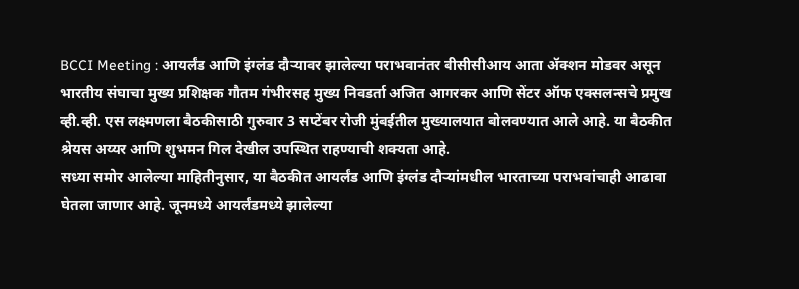BCCI Meeting : आयर्लंड आणि इंग्लंड दौऱ्यावर झालेल्या पराभवानंतर बीसीसीआय आता ॲक्शन मोडवर असून भारतीय संघाचा मुख्य प्रशिक्षक गौतम गंभीरसह मुख्य निवडर्ता अजित आगरकर आणि सेंटर ऑफ एक्सलन्सचे प्रमुख व्ही.व्ही. एस लक्ष्मणला बैठकीसाठी गुरुवार 3 सप्टेंबर रोजी मुंबईतील मुख्यालयात बोलवण्यात आले आहे. या बैठकीत श्रेयस अय्यर आणि शुभमन गिल देखील उपस्थित राहण्याची शक्यता आहे.
सध्या समोर आलेल्या माहितीनुसार, या बैठकीत आयर्लंड आणि इंग्लंड दौऱ्यांमधील भारताच्या पराभवांचाही आढावा घेतला जाणार आहे. जूनमध्ये आयर्लंडमध्ये झालेल्या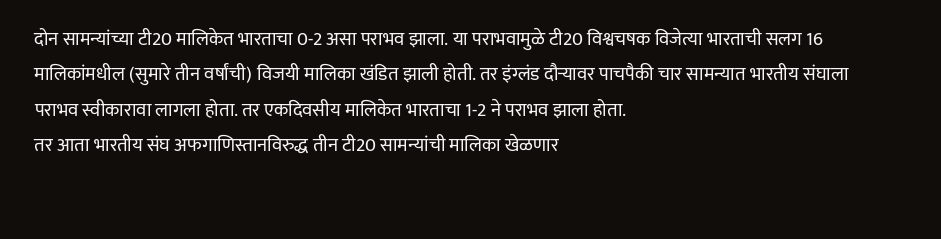दोन सामन्यांच्या टी20 मालिकेत भारताचा 0-2 असा पराभव झाला. या पराभवामुळे टी20 विश्वचषक विजेत्या भारताची सलग 16 मालिकांमधील (सुमारे तीन वर्षांची) विजयी मालिका खंडित झाली होती. तर इंग्लंड दौऱ्यावर पाचपैकी चार सामन्यात भारतीय संघाला पराभव स्वीकारावा लागला होता. तर एकदिवसीय मालिकेत भारताचा 1-2 ने पराभव झाला होता.
तर आता भारतीय संघ अफगाणिस्तानविरुद्ध तीन टी20 सामन्यांची मालिका खेळणार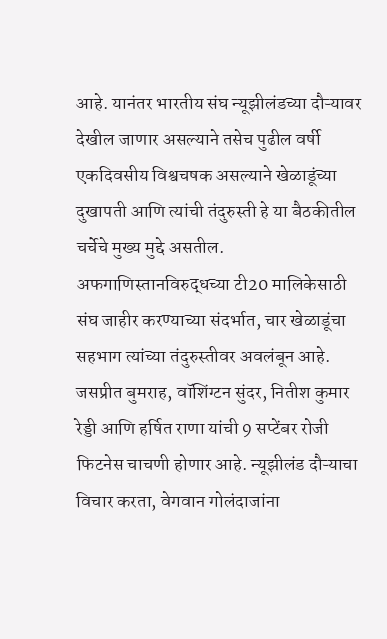आहे. यानंतर भारतीय संघ न्यूझीलंडच्या दौऱ्यावर देखील जाणार असल्याने तसेच पुढील वर्षी एकदिवसीय विश्वचषक असल्याने खेळाडूंच्या दुखापती आणि त्यांची तंदुरुस्ती हे या बैठकीतील चर्चेचे मुख्य मुद्दे असतील.
अफगाणिस्तानविरुद्धच्या टी20 मालिकेसाठी संघ जाहीर करण्याच्या संदर्भात, चार खेळाडूंचा सहभाग त्यांच्या तंदुरुस्तीवर अवलंबून आहे. जसप्रीत बुमराह, वॉशिंग्टन सुंदर, नितीश कुमार रेड्डी आणि हर्षित राणा यांची 9 सप्टेंबर रोजी फिटनेस चाचणी होणार आहे. न्यूझीलंड दौऱ्याचा विचार करता, वेगवान गोलंदाजांना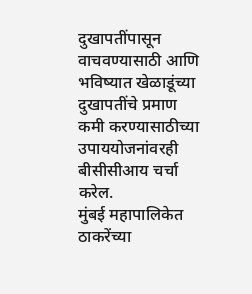दुखापतींपासून वाचवण्यासाठी आणि भविष्यात खेळाडूंच्या दुखापतींचे प्रमाण कमी करण्यासाठीच्या उपाययोजनांवरही बीसीसीआय चर्चा करेल.
मुंबई महापालिकेत ठाकरेंच्या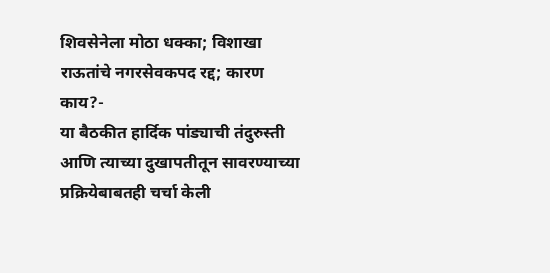शिवसेनेला मोठा धक्का; विशाखा राऊतांचे नगरसेवकपद रद्द; कारण काय?-
या बैठकीत हार्दिक पांड्याची तंदुरुस्ती आणि त्याच्या दुखापतीतून सावरण्याच्या प्रक्रियेबाबतही चर्चा केली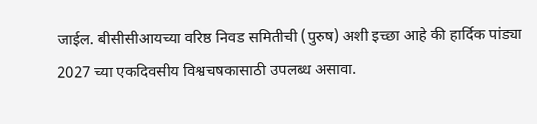जाईल. बीसीसीआयच्या वरिष्ठ निवड समितीची (पुरुष) अशी इच्छा आहे की हार्दिक पांड्या 2027 च्या एकदिवसीय विश्वचषकासाठी उपलब्ध असावा.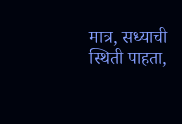मात्र, सध्याची स्थिती पाहता,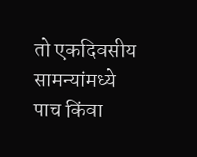तो एकदिवसीय सामन्यांमध्ये पाच किंवा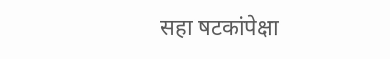सहा षटकांपेक्षा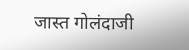जास्त गोलंदाजी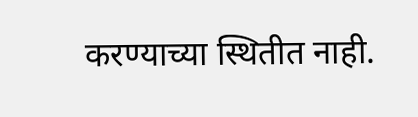करण्याच्या स्थितीत नाही.